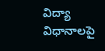విద్యా విధానాలపై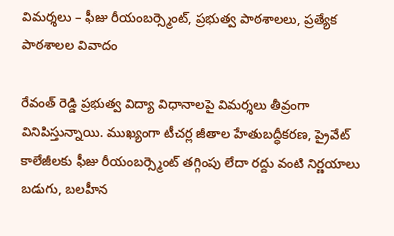విమర్శలు – ఫీజు రీయంబర్స్మెంట్, ప్రభుత్వ పాఠశాలలు, ప్రత్యేక పాఠశాలల వివాదం

రేవంత్ రెడ్డి ప్రభుత్వ విద్యా విధానాలపై విమర్శలు తీవ్రంగా వినిపిస్తున్నాయి. ముఖ్యంగా టీచర్ల జీతాల హేతుబద్ధీకరణ, ప్రైవేట్ కాలేజీలకు ఫీజు రీయంబర్స్మెంట్ తగ్గింపు లేదా రద్దు వంటి నిర్ణయాలు బడుగు, బలహీన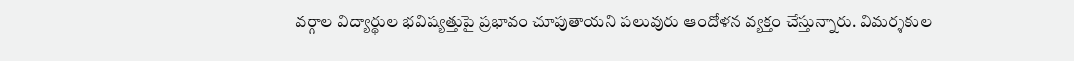వర్గాల విద్యార్థుల భవిష్యత్తుపై ప్రభావం చూపుతాయని పలువురు ఆందోళన వ్యక్తం చేస్తున్నారు. విమర్శకుల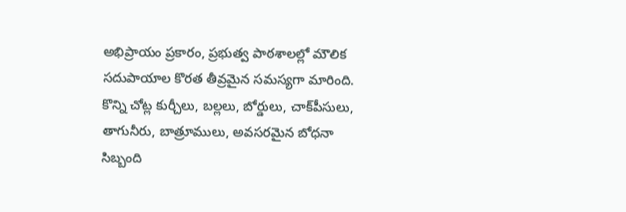అభిప్రాయం ప్రకారం, ప్రభుత్వ పాఠశాలల్లో మౌలిక సదుపాయాల కొరత తీవ్రమైన సమస్యగా మారింది. కొన్ని చోట్ల కుర్చీలు, బల్లలు, బోర్డులు, చాక్‌పీసులు, తాగునీరు, బాత్రూములు, అవసరమైన బోధనా సిబ్బంది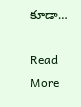కూడా…

Read More